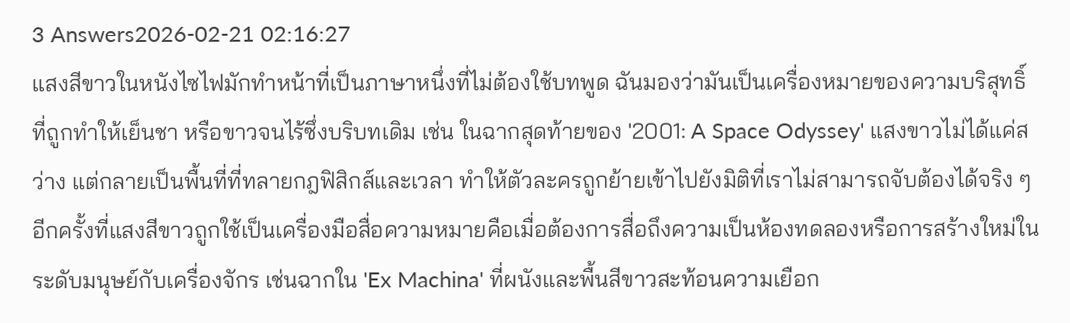3 Answers2026-02-21 02:16:27
แสงสีขาวในหนังไซไฟมักทำหน้าที่เป็นภาษาหนึ่งที่ไม่ต้องใช้บทพูด ฉันมองว่ามันเป็นเครื่องหมายของความบริสุทธิ์ที่ถูกทำให้เย็นชา หรือขาวจนไร้ซึ่งบริบทเดิม เช่น ในฉากสุดท้ายของ '2001: A Space Odyssey' แสงขาวไม่ได้แค่สว่าง แต่กลายเป็นพื้นที่ที่ทลายกฎฟิสิกส์และเวลา ทำให้ตัวละครถูกย้ายเข้าไปยังมิติที่เราไม่สามารถจับต้องได้จริง ๆ
อีกครั้งที่แสงสีขาวถูกใช้เป็นเครื่องมือสื่อความหมายคือเมื่อต้องการสื่อถึงความเป็นห้องทดลองหรือการสร้างใหม่ในระดับมนุษย์กับเครื่องจักร เช่นฉากใน 'Ex Machina' ที่ผนังและพื้นสีขาวสะท้อนความเยือก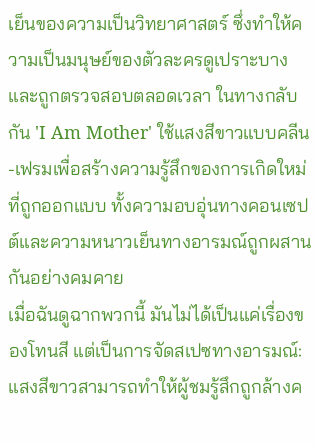เย็นของความเป็นวิทยาศาสตร์ ซึ่งทำให้ความเป็นมนุษย์ของตัวละครดูเปราะบางและถูกตรวจสอบตลอดเวลา ในทางกลับกัน 'I Am Mother' ใช้แสงสีขาวแบบคลีน-เฟรมเพื่อสร้างความรู้สึกของการเกิดใหม่ที่ถูกออกแบบ ทั้งความอบอุ่นทางคอนเซปต์และความหนาวเย็นทางอารมณ์ถูกผสานกันอย่างคมคาย
เมื่อฉันดูฉากพวกนี้ มันไม่ได้เป็นแค่เรื่องของโทนสี แต่เป็นการจัดสเปซทางอารมณ์: แสงสีขาวสามารถทำให้ผู้ชมรู้สึกถูกล้างค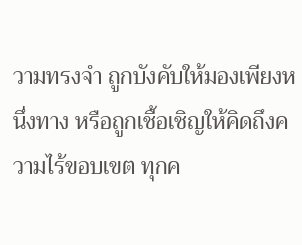วามทรงจำ ถูกบังคับให้มองเพียงหนึ่งทาง หรือถูกเชื้อเชิญให้คิดถึงความไร้ขอบเขต ทุกค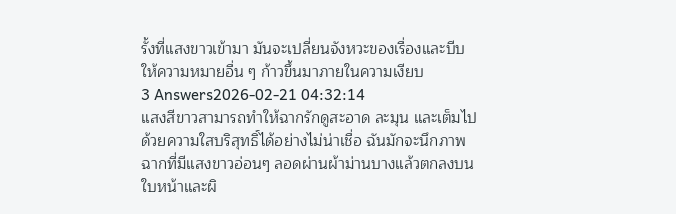รั้งที่แสงขาวเข้ามา มันจะเปลี่ยนจังหวะของเรื่องและบีบให้ความหมายอื่น ๆ ก้าวขึ้นมาภายในความเงียบ
3 Answers2026-02-21 04:32:14
แสงสีขาวสามารถทำให้ฉากรักดูสะอาด ละมุน และเต็มไปด้วยความใสบริสุทธิ์ได้อย่างไม่น่าเชื่อ ฉันมักจะนึกภาพฉากที่มีแสงขาวอ่อนๆ ลอดผ่านผ้าม่านบางแล้วตกลงบนใบหน้าและผิ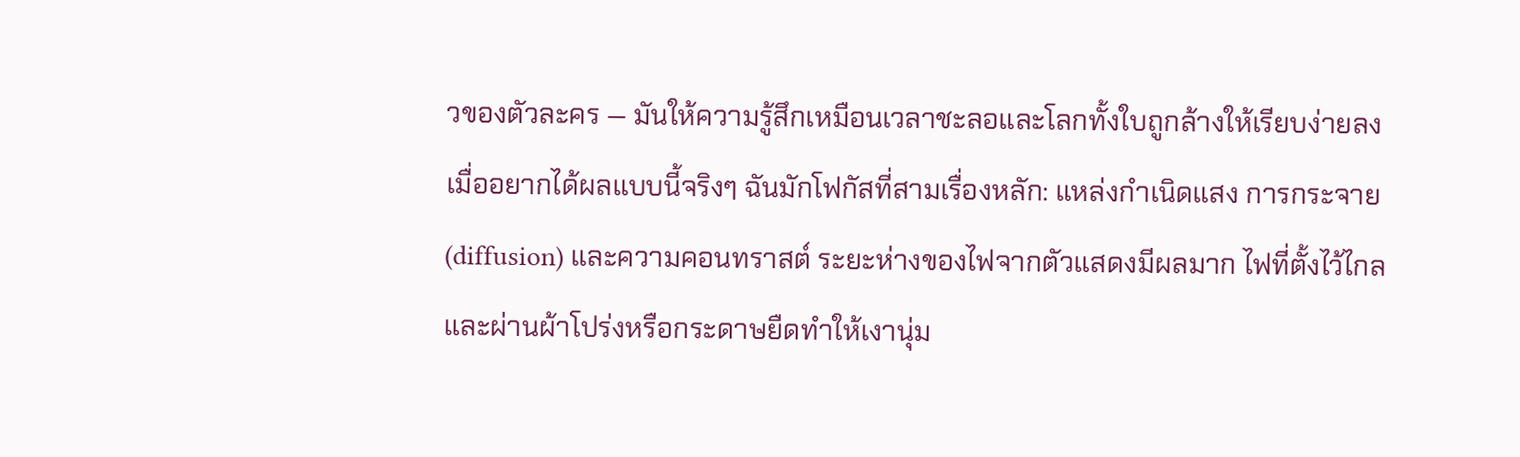วของตัวละคร — มันให้ความรู้สึกเหมือนเวลาชะลอและโลกทั้งใบถูกล้างให้เรียบง่ายลง
เมื่ออยากได้ผลแบบนี้จริงๆ ฉันมักโฟกัสที่สามเรื่องหลัก: แหล่งกำเนิดแสง การกระจาย (diffusion) และความคอนทราสต์ ระยะห่างของไฟจากตัวแสดงมีผลมาก ไฟที่ตั้งไว้ไกลและผ่านผ้าโปร่งหรือกระดาษยืดทำให้เงานุ่ม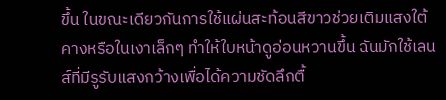ขึ้น ในขณะเดียวกันการใช้แผ่นสะท้อนสีขาวช่วยเติมแสงใต้คางหรือในเงาเล็กๆ ทำให้ใบหน้าดูอ่อนหวานขึ้น ฉันมักใช้เลนส์ที่มีรูรับแสงกว้างเพื่อได้ความชัดลึกตื้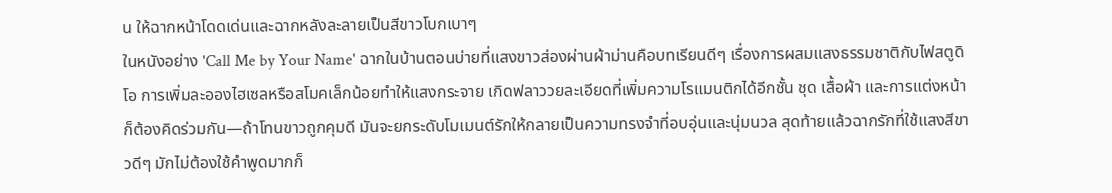น ให้ฉากหน้าโดดเด่นและฉากหลังละลายเป็นสีขาวโบกเบาๆ
ในหนังอย่าง 'Call Me by Your Name' ฉากในบ้านตอนบ่ายที่แสงขาวส่องผ่านผ้าม่านคือบทเรียนดีๆ เรื่องการผสมแสงธรรมชาติกับไฟสตูดิโอ การเพิ่มละอองไฮเซลหรือสโมคเล็กน้อยทำให้แสงกระจาย เกิดฟลาววยละเอียดที่เพิ่มความโรแมนติกได้อีกชั้น ชุด เสื้อผ้า และการแต่งหน้าก็ต้องคิดร่วมกัน—ถ้าโทนขาวถูกคุมดี มันจะยกระดับโมเมนต์รักให้กลายเป็นความทรงจำที่อบอุ่นและนุ่มนวล สุดท้ายแล้วฉากรักที่ใช้แสงสีขาวดีๆ มักไม่ต้องใช้คำพูดมากก็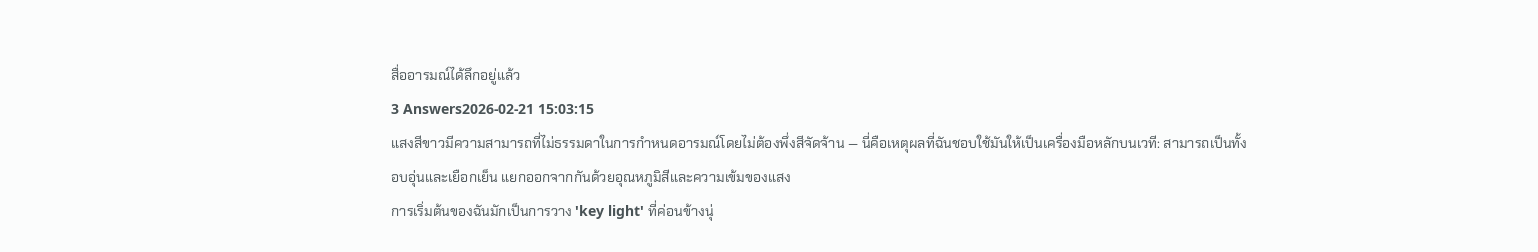สื่ออารมณ์ได้ลึกอยู่แล้ว
3 Answers2026-02-21 15:03:15
แสงสีขาวมีความสามารถที่ไม่ธรรมดาในการกำหนดอารมณ์โดยไม่ต้องพึ่งสีจัดจ้าน — นี่คือเหตุผลที่ฉันชอบใช้มันให้เป็นเครื่องมือหลักบนเวที: สามารถเป็นทั้งอบอุ่นและเยือกเย็น แยกออกจากกันด้วยอุณหภูมิสีและความเข้มของแสง
การเริ่มต้นของฉันมักเป็นการวาง 'key light' ที่ค่อนข้างนุ่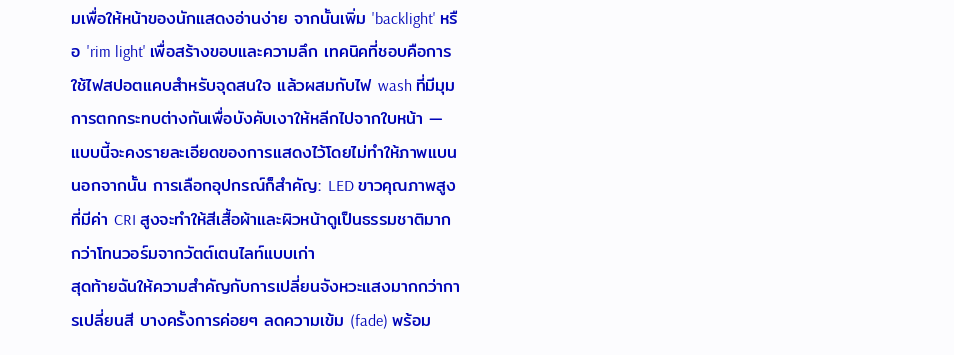มเพื่อให้หน้าของนักแสดงอ่านง่าย จากนั้นเพิ่ม 'backlight' หรือ 'rim light' เพื่อสร้างขอบและความลึก เทคนิคที่ชอบคือการใช้ไฟสปอตแคบสำหรับจุดสนใจ แล้วผสมกับไฟ wash ที่มีมุมการตกกระทบต่างกันเพื่อบังคับเงาให้หลีกไปจากใบหน้า — แบบนี้จะคงรายละเอียดของการแสดงไว้โดยไม่ทำให้ภาพแบน นอกจากนั้น การเลือกอุปกรณ์ก็สำคัญ: LED ขาวคุณภาพสูงที่มีค่า CRI สูงจะทำให้สีเสื้อผ้าและผิวหน้าดูเป็นธรรมชาติมากกว่าโทนวอร์มจากวัตต์เตนไลท์แบบเก่า
สุดท้ายฉันให้ความสำคัญกับการเปลี่ยนจังหวะแสงมากกว่าการเปลี่ยนสี บางครั้งการค่อยๆ ลดความเข้ม (fade) พร้อม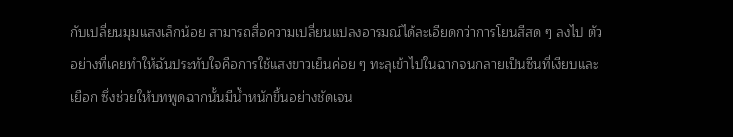กับเปลี่ยนมุมแสงเล็กน้อย สามารถสื่อความเปลี่ยนแปลงอารมณ์ได้ละเอียดกว่าการโยนสีสด ๆ ลงไป ตัวอย่างที่เคยทำให้ฉันประทับใจคือการใช้แสงขาวเย็นค่อย ๆ ทะลุเข้าไปในฉากจนกลายเป็นซีนที่เงียบและเยือก ซึ่งช่วยให้บทพูดฉากนั้นมีน้ำหนักขึ้นอย่างชัดเจน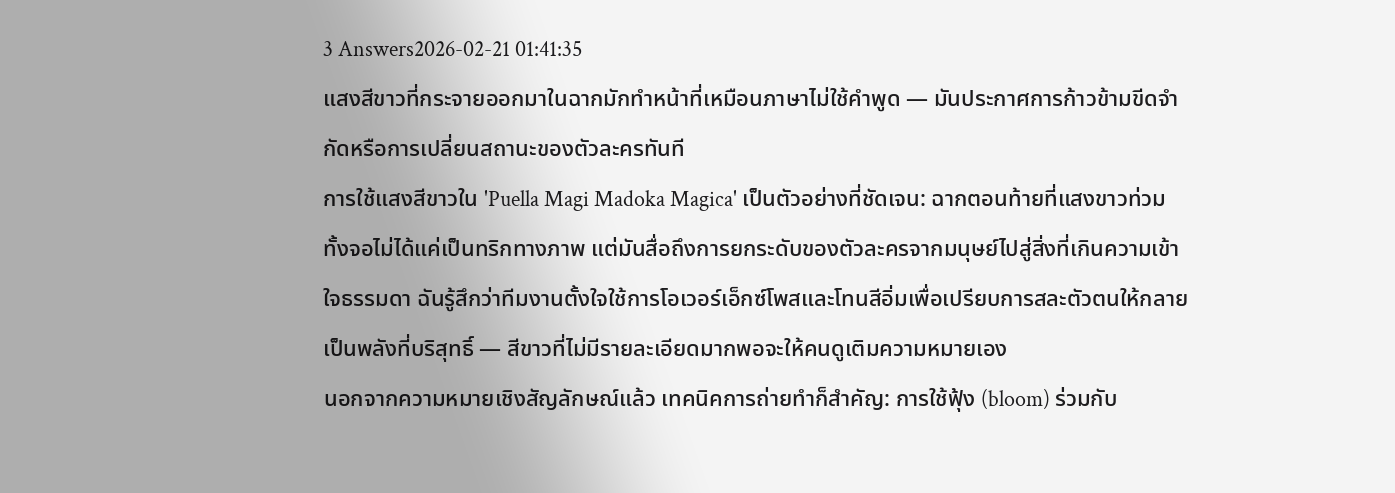3 Answers2026-02-21 01:41:35
แสงสีขาวที่กระจายออกมาในฉากมักทำหน้าที่เหมือนภาษาไม่ใช้คำพูด — มันประกาศการก้าวข้ามขีดจำกัดหรือการเปลี่ยนสถานะของตัวละครทันที
การใช้แสงสีขาวใน 'Puella Magi Madoka Magica' เป็นตัวอย่างที่ชัดเจน: ฉากตอนท้ายที่แสงขาวท่วมทั้งจอไม่ได้แค่เป็นทริกทางภาพ แต่มันสื่อถึงการยกระดับของตัวละครจากมนุษย์ไปสู่สิ่งที่เกินความเข้าใจธรรมดา ฉันรู้สึกว่าทีมงานตั้งใจใช้การโอเวอร์เอ็กซ์โพสและโทนสีอิ่มเพื่อเปรียบการสละตัวตนให้กลายเป็นพลังที่บริสุทธิ์ — สีขาวที่ไม่มีรายละเอียดมากพอจะให้คนดูเติมความหมายเอง
นอกจากความหมายเชิงสัญลักษณ์แล้ว เทคนิคการถ่ายทำก็สำคัญ: การใช้ฟุ้ง (bloom) ร่วมกับ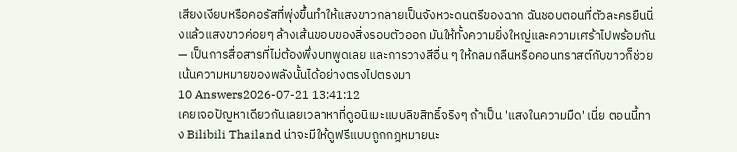เสียงเงียบหรือคอรัสที่พุ่งขึ้นทำให้แสงขาวกลายเป็นจังหวะดนตรีของฉาก ฉันชอบตอนที่ตัวละครยืนนิ่งแล้วแสงขาวค่อยๆ ล้างเส้นขอบของสิ่งรอบตัวออก มันให้ทั้งความยิ่งใหญ่และความเศร้าไปพร้อมกัน — เป็นการสื่อสารที่ไม่ต้องพึ่งบทพูดเลย และการวางสีอื่น ๆ ให้กลมกลืนหรือคอนทราสต์กับขาวก็ช่วยเน้นความหมายของพลังนั้นได้อย่างตรงไปตรงมา
10 Answers2026-07-21 13:41:12
เคยเจอปัญหาเดียวกันเลยเวลาหาที่ดูอนิเมะแบบลิขสิทธิ์จริงๆ ถ้าเป็น 'แสงในความมืด' เนี่ย ตอนนี้ทาง Bilibili Thailand น่าจะมีให้ดูฟรีแบบถูกกฎหมายนะ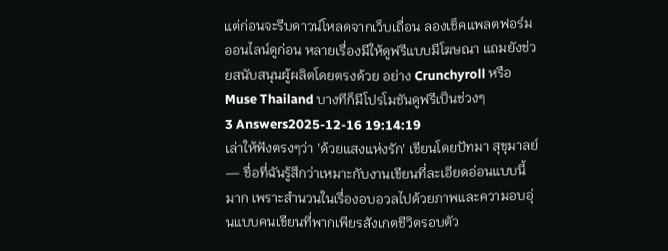แต่ก่อนจะรีบดาวน์โหลดจากเว็บเถื่อน ลองเช็คแพลตฟอร์มออนไลน์ดูก่อน หลายเรื่องมีให้ดูฟรีแบบมีโฆษณา แถมยังช่วยสนับสนุนผู้ผลิตโดยตรงด้วย อย่าง Crunchyroll หรือ Muse Thailand บางทีก็มีโปรโมชันดูฟรีเป็นช่วงๆ
3 Answers2025-12-16 19:14:19
เล่าให้ฟังตรงๆว่า 'ด้วยแสงแห่งรัก' เขียนโดยปัทมา สุขุมาลย์ — ชื่อที่ฉันรู้สึกว่าเหมาะกับงานเขียนที่ละเอียดอ่อนแบบนี้มาก เพราะสำนวนในเรื่องอบอวลไปด้วยภาพและความอบอุ่นแบบคนเขียนที่พากเพียรสังเกตชีวิตรอบตัว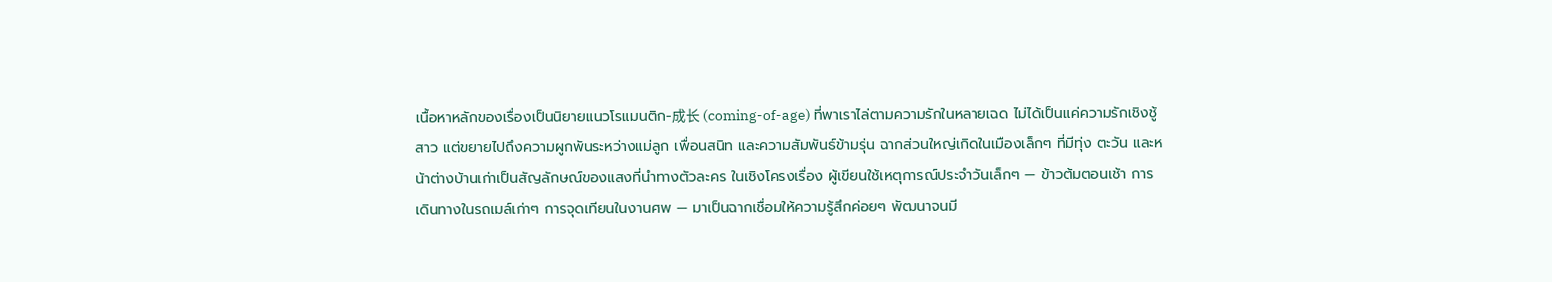เนื้อหาหลักของเรื่องเป็นนิยายแนวโรแมนติก-成长 (coming-of-age) ที่พาเราไล่ตามความรักในหลายเฉด ไม่ได้เป็นแค่ความรักเชิงชู้สาว แต่ขยายไปถึงความผูกพันระหว่างแม่ลูก เพื่อนสนิท และความสัมพันธ์ข้ามรุ่น ฉากส่วนใหญ่เกิดในเมืองเล็กๆ ที่มีทุ่ง ตะวัน และหน้าต่างบ้านเก่าเป็นสัญลักษณ์ของแสงที่นำทางตัวละคร ในเชิงโครงเรื่อง ผู้เขียนใช้เหตุการณ์ประจำวันเล็กๆ — ข้าวต้มตอนเช้า การเดินทางในรถเมล์เก่าๆ การจุดเทียนในงานศพ — มาเป็นฉากเชื่อมให้ความรู้สึกค่อยๆ พัฒนาจนมี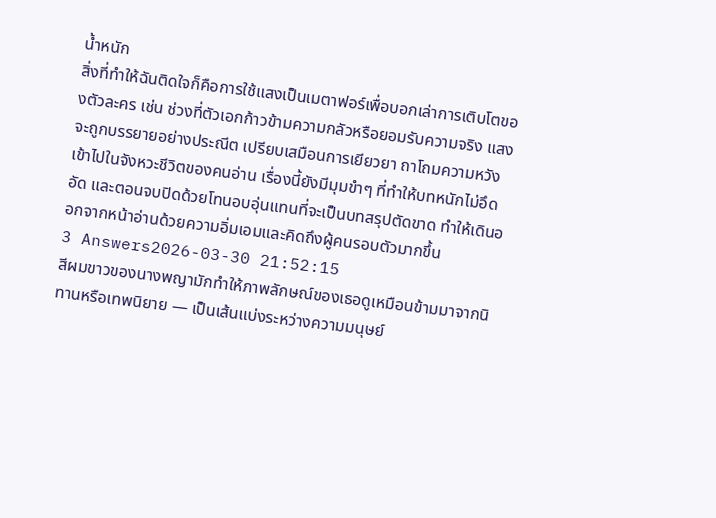น้ำหนัก
สิ่งที่ทำให้ฉันติดใจก็คือการใช้แสงเป็นเมตาฟอร์เพื่อบอกเล่าการเติบโตของตัวละคร เช่น ช่วงที่ตัวเอกก้าวข้ามความกลัวหรือยอมรับความจริง แสงจะถูกบรรยายอย่างประณีต เปรียบเสมือนการเยียวยา ถาโถมความหวังเข้าไปในจังหวะชีวิตของคนอ่าน เรื่องนี้ยังมีมุมขำๆ ที่ทำให้บทหนักไม่อึดอัด และตอนจบปิดด้วยโทนอบอุ่นแทนที่จะเป็นบทสรุปตัดขาด ทำให้เดินออกจากหน้าอ่านด้วยความอิ่มเอมและคิดถึงผู้คนรอบตัวมากขึ้น
3 Answers2026-03-30 21:52:15
สีผมขาวของนางพญามักทำให้ภาพลักษณ์ของเธอดูเหมือนข้ามมาจากนิทานหรือเทพนิยาย — เป็นเส้นแบ่งระหว่างความมนุษย์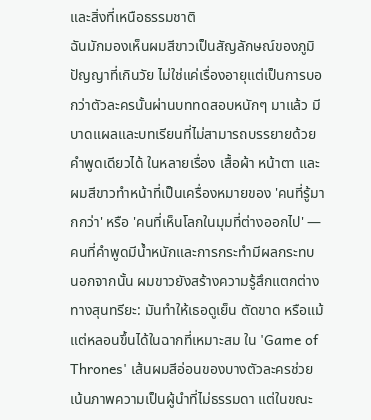และสิ่งที่เหนือธรรมชาติ
ฉันมักมองเห็นผมสีขาวเป็นสัญลักษณ์ของภูมิปัญญาที่เกินวัย ไม่ใช่แค่เรื่องอายุแต่เป็นการบอกว่าตัวละครนั้นผ่านบททดสอบหนักๆ มาแล้ว มีบาดแผลและบทเรียนที่ไม่สามารถบรรยายด้วยคำพูดเดียวได้ ในหลายเรื่อง เสื้อผ้า หน้าตา และผมสีขาวทำหน้าที่เป็นเครื่องหมายของ 'คนที่รู้มากกว่า' หรือ 'คนที่เห็นโลกในมุมที่ต่างออกไป' — คนที่คำพูดมีน้ำหนักและการกระทำมีผลกระทบ
นอกจากนั้น ผมขาวยังสร้างความรู้สึกแตกต่างทางสุนทรียะ: มันทำให้เธอดูเย็น ตัดขาด หรือแม้แต่หลอนขึ้นได้ในฉากที่เหมาะสม ใน 'Game of Thrones' เส้นผมสีอ่อนของบางตัวละครช่วยเน้นภาพความเป็นผู้นำที่ไม่ธรรมดา แต่ในขณะ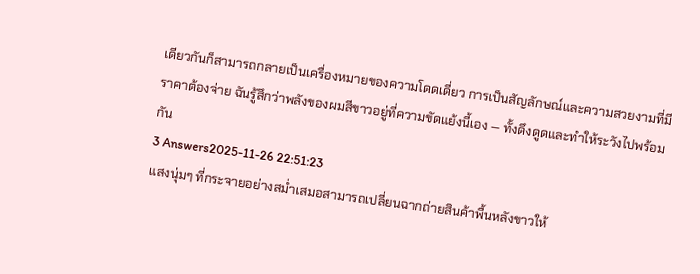เดียวกันก็สามารถกลายเป็นเครื่องหมายของความโดดเดี่ยว การเป็นสัญลักษณ์และความสวยงามที่มีราคาต้องจ่าย ฉันรู้สึกว่าพลังของผมสีขาวอยู่ที่ความขัดแย้งนี้เอง — ทั้งดึงดูดและทำให้ระวังไปพร้อมกัน
3 Answers2025-11-26 22:51:23
แสงนุ่มๆ ที่กระจายอย่างสม่ำเสมอสามารถเปลี่ยนฉากถ่ายสินค้าพื้นหลังขาวให้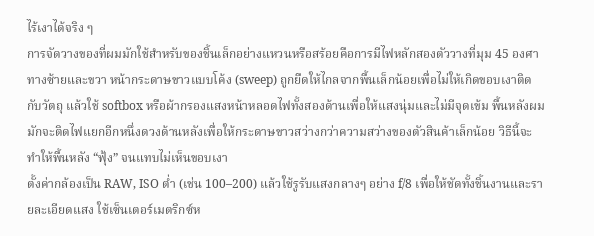ไร้เงาได้จริง ๆ
การจัดวางของที่ผมมักใช้สำหรับของชิ้นเล็กอย่างแหวนหรือสร้อยคือการมีไฟหลักสองตัววางที่มุม 45 องศาทางซ้ายและขวา หน้ากระดาษขาวแบบโค้ง (sweep) ถูกยืดให้ไกลจากพื้นเล็กน้อยเพื่อไม่ให้เกิดขอบเงาติดกับวัตถุ แล้วใช้ softbox หรือผ้ากรองแสงหน้าหลอดไฟทั้งสองด้านเพื่อให้แสงนุ่มและไม่มีจุดเข้ม พื้นหลังผมมักจะติดไฟแยกอีกหนึ่งดวงด้านหลังเพื่อให้กระดาษขาวสว่างกว่าความสว่างของตัวสินค้าเล็กน้อย วิธีนี้จะทำให้พื้นหลัง “ฟุ้ง” จนแทบไม่เห็นขอบเงา
ตั้งค่ากล้องเป็น RAW, ISO ต่ำ (เช่น 100–200) แล้วใช้รูรับแสงกลางๆ อย่าง f/8 เพื่อให้ชัดทั้งชิ้นงานและรายละเอียดแสง ใช้เซ็นเตอร์เมตริกซ์ห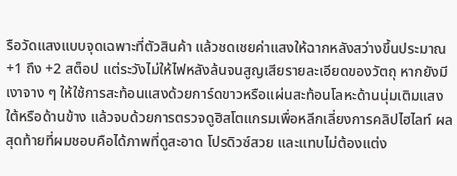รือวัดแสงแบบจุดเฉพาะที่ตัวสินค้า แล้วชดเชยค่าแสงให้ฉากหลังสว่างขึ้นประมาณ +1 ถึง +2 สต็อป แต่ระวังไม่ให้ไฟหลังล้นจนสูญเสียรายละเอียดของวัตถุ หากยังมีเงาจาง ๆ ให้ใช้การสะท้อนแสงด้วยการ์ดขาวหรือแผ่นสะท้อนโลหะด้านนุ่มเติมแสงใต้หรือด้านข้าง แล้วจบด้วยการตรวจดูฮิสโตแกรมเพื่อหลีกเลี่ยงการคลิปไฮไลท์ ผลสุดท้ายที่ผมชอบคือได้ภาพที่ดูสะอาด โปรดิวซ์สวย และแทบไม่ต้องแต่ง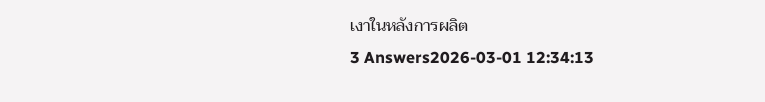เงาในหลังการผลิต
3 Answers2026-03-01 12:34:13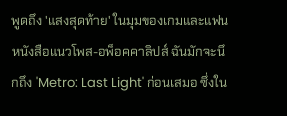พูดถึง 'แสงสุดท้าย' ในมุมของเกมและแฟนหนังสือแนวโพส-อพ็อคคาลิปส์ ฉันมักจะนึกถึง 'Metro: Last Light' ก่อนเสมอ ซึ่งใน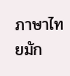ภาษาไทยมัก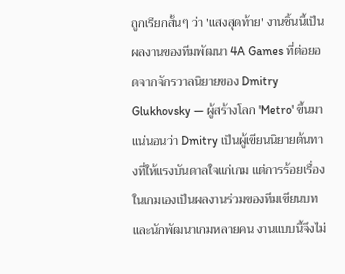ถูกเรียกสั้นๆ ว่า 'แสงสุดท้าย' งานชิ้นนี้เป็นผลงานของทีมพัฒนา 4A Games ที่ต่อยอดจากจักรวาลนิยายของ Dmitry Glukhovsky — ผู้สร้างโลก 'Metro' ขึ้นมา แน่นอนว่า Dmitry เป็นผู้เขียนนิยายต้นทางที่ให้แรงบันดาลใจแก่เกม แต่การร้อยเรื่องในเกมเองเป็นผลงานร่วมของทีมเขียนบทและนักพัฒนาเกมหลายคน งานแบบนี้จึงไม่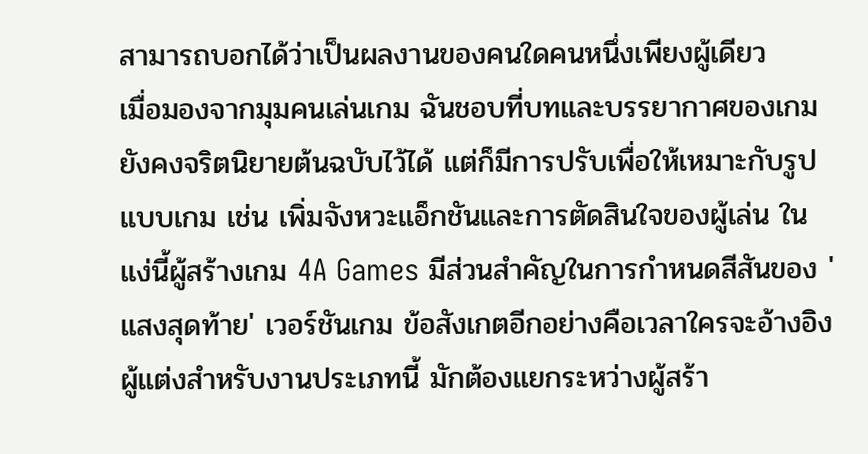สามารถบอกได้ว่าเป็นผลงานของคนใดคนหนึ่งเพียงผู้เดียว
เมื่อมองจากมุมคนเล่นเกม ฉันชอบที่บทและบรรยากาศของเกมยังคงจริตนิยายต้นฉบับไว้ได้ แต่ก็มีการปรับเพื่อให้เหมาะกับรูปแบบเกม เช่น เพิ่มจังหวะแอ็กชันและการตัดสินใจของผู้เล่น ในแง่นี้ผู้สร้างเกม 4A Games มีส่วนสำคัญในการกำหนดสีสันของ 'แสงสุดท้าย' เวอร์ชันเกม ข้อสังเกตอีกอย่างคือเวลาใครจะอ้างอิงผู้แต่งสำหรับงานประเภทนี้ มักต้องแยกระหว่างผู้สร้า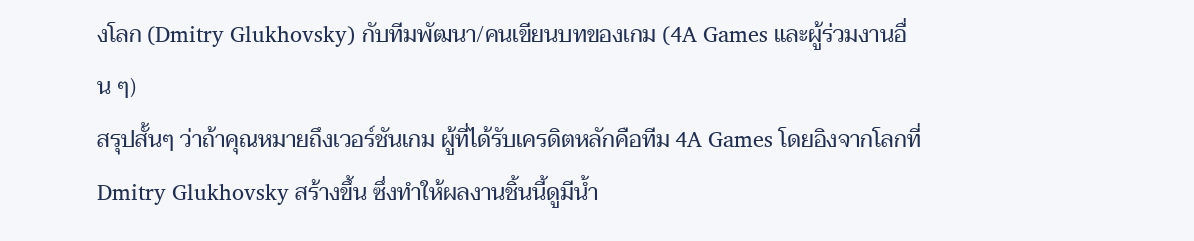งโลก (Dmitry Glukhovsky) กับทีมพัฒนา/คนเขียนบทของเกม (4A Games และผู้ร่วมงานอื่น ๆ)
สรุปสั้นๆ ว่าถ้าคุณหมายถึงเวอร์ชันเกม ผู้ที่ได้รับเครดิตหลักคือทีม 4A Games โดยอิงจากโลกที่ Dmitry Glukhovsky สร้างขึ้น ซึ่งทำให้ผลงานชิ้นนี้ดูมีน้ำ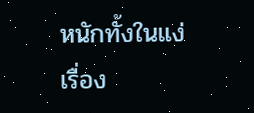หนักทั้งในแง่เรื่อง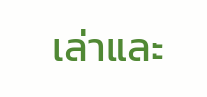เล่าและ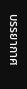บรรยากาศ